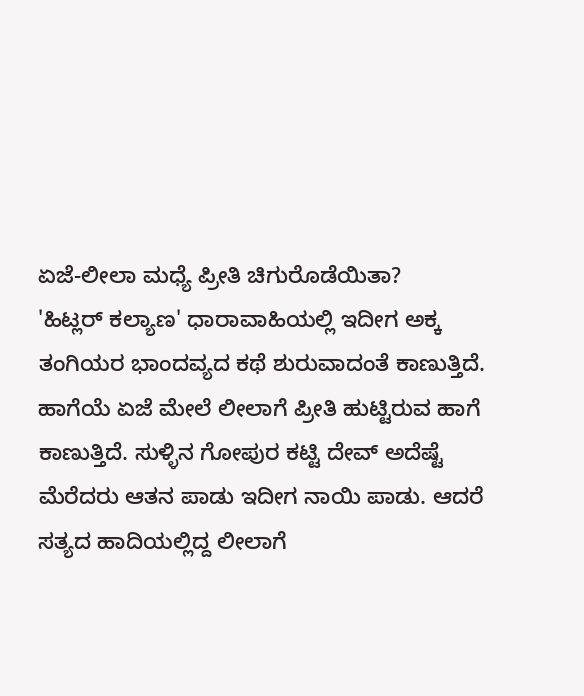ಏಜೆ-ಲೀಲಾ ಮಧ್ಯೆ ಪ್ರೀತಿ ಚಿಗುರೊಡೆಯಿತಾ?
'ಹಿಟ್ಲರ್ ಕಲ್ಯಾಣ' ಧಾರಾವಾಹಿಯಲ್ಲಿ ಇದೀಗ ಅಕ್ಕ ತಂಗಿಯರ ಭಾಂದವ್ಯದ ಕಥೆ ಶುರುವಾದಂತೆ ಕಾಣುತ್ತಿದೆ. ಹಾಗೆಯೆ ಏಜೆ ಮೇಲೆ ಲೀಲಾಗೆ ಪ್ರೀತಿ ಹುಟ್ಟಿರುವ ಹಾಗೆ ಕಾಣುತ್ತಿದೆ. ಸುಳ್ಳಿನ ಗೋಪುರ ಕಟ್ಟಿ ದೇವ್ ಅದೆಷ್ಟೆ ಮೆರೆದರು ಆತನ ಪಾಡು ಇದೀಗ ನಾಯಿ ಪಾಡು. ಆದರೆ ಸತ್ಯದ ಹಾದಿಯಲ್ಲಿದ್ದ ಲೀಲಾಗೆ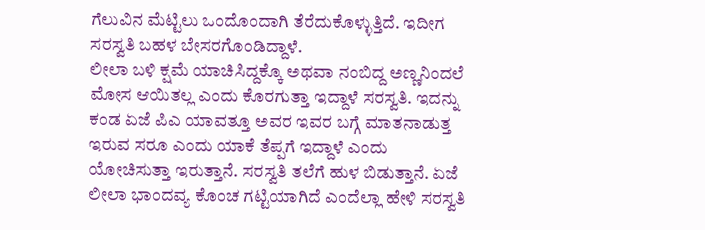ಗೆಲುವಿನ ಮೆಟ್ಟಿಲು ಒಂದೊಂದಾಗಿ ತೆರೆದುಕೊಳ್ಳುತ್ತಿದೆ. ಇದೀಗ ಸರಸ್ವತಿ ಬಹಳ ಬೇಸರಗೊಂಡಿದ್ದಾಳೆ.
ಲೀಲಾ ಬಳಿ ಕ್ಷಮೆ ಯಾಚಿಸಿದ್ದಕ್ಕೊ ಅಥವಾ ನಂಬಿದ್ದ ಅಣ್ಣನಿಂದಲೆ ಮೋಸ ಆಯಿತಲ್ಲ ಎಂದು ಕೊರಗುತ್ತಾ ಇದ್ದಾಳೆ ಸರಸ್ವತಿ. ಇದನ್ನು ಕಂಡ ಏಜೆ ಪಿಎ ಯಾವತ್ತೂ ಅವರ ಇವರ ಬಗ್ಗೆ ಮಾತನಾಡುತ್ತ ಇರುವ ಸರೂ ಎಂದು ಯಾಕೆ ತೆಪ್ಪಗೆ ಇದ್ದಾಳೆ ಎಂದು ಯೋಚಿಸುತ್ತಾ ಇರುತ್ತಾನೆ. ಸರಸ್ವತಿ ತಲೆಗೆ ಹುಳ ಬಿಡುತ್ತಾನೆ. ಏಜೆ ಲೀಲಾ ಭಾಂದವ್ಯ ಕೊಂಚ ಗಟ್ಟಿಯಾಗಿದೆ ಎಂದೆಲ್ಲಾ ಹೇಳಿ ಸರಸ್ವತಿ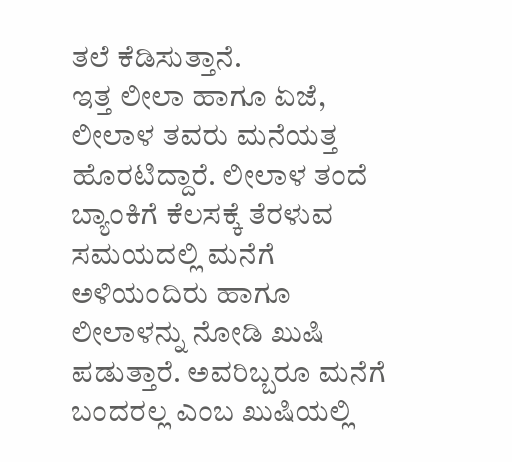ತಲೆ ಕೆಡಿಸುತ್ತಾನೆ.
ಇತ್ತ ಲೀಲಾ ಹಾಗೂ ಏಜೆ, ಲೀಲಾಳ ತವರು ಮನೆಯತ್ತ ಹೊರಟಿದ್ದಾರೆ. ಲೀಲಾಳ ತಂದೆ ಬ್ಯಾಂಕಿಗೆ ಕೆಲಸಕ್ಕೆ ತೆರಳುವ ಸಮಯದಲ್ಲಿ ಮನೆಗೆ ಅಳಿಯಂದಿರು ಹಾಗೂ ಲೀಲಾಳನ್ನು ನೋಡಿ ಖುಷಿ ಪಡುತ್ತಾರೆ. ಅವರಿಬ್ಬರೂ ಮನೆಗೆ ಬಂದರಲ್ಲ ಎಂಬ ಖುಷಿಯಲ್ಲಿ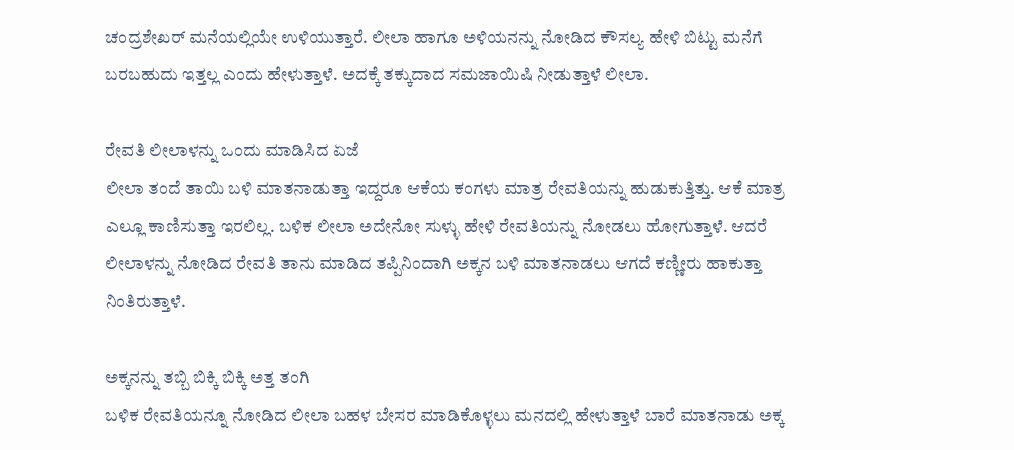ಚಂದ್ರಶೇಖರ್ ಮನೆಯಲ್ಲಿಯೇ ಉಳಿಯುತ್ತಾರೆ. ಲೀಲಾ ಹಾಗೂ ಅಳಿಯನನ್ನು ನೋಡಿದ ಕೌಸಲ್ಯ ಹೇಳಿ ಬಿಟ್ಟು ಮನೆಗೆ ಬರಬಹುದು ಇತ್ತಲ್ಲ ಎಂದು ಹೇಳುತ್ತಾಳೆ. ಅದಕ್ಕೆ ತಕ್ಕುದಾದ ಸಮಜಾಯಿಷಿ ನೀಡುತ್ತಾಳೆ ಲೀಲಾ.

ರೇವತಿ ಲೀಲಾಳನ್ನು ಒಂದು ಮಾಡಿಸಿದ ಏಜೆ
ಲೀಲಾ ತಂದೆ ತಾಯಿ ಬಳಿ ಮಾತನಾಡುತ್ತಾ ಇದ್ದರೂ ಆಕೆಯ ಕಂಗಳು ಮಾತ್ರ ರೇವತಿಯನ್ನು ಹುಡುಕುತ್ತಿತ್ತು. ಆಕೆ ಮಾತ್ರ ಎಲ್ಲೂ ಕಾಣಿಸುತ್ತಾ ಇರಲಿಲ್ಲ. ಬಳಿಕ ಲೀಲಾ ಅದೇನೋ ಸುಳ್ಳು ಹೇಳಿ ರೇವತಿಯನ್ನು ನೋಡಲು ಹೋಗುತ್ತಾಳೆ. ಆದರೆ ಲೀಲಾಳನ್ನು ನೋಡಿದ ರೇವತಿ ತಾನು ಮಾಡಿದ ತಪ್ಪಿನಿಂದಾಗಿ ಅಕ್ಕನ ಬಳಿ ಮಾತನಾಡಲು ಆಗದೆ ಕಣ್ಣೀರು ಹಾಕುತ್ತಾ ನಿಂತಿರುತ್ತಾಳೆ.

ಅಕ್ಕನನ್ನು ತಬ್ಬಿ ಬಿಕ್ಕಿ ಬಿಕ್ಕಿ ಅತ್ತ ತಂಗಿ
ಬಳಿಕ ರೇವತಿಯನ್ನೂ ನೋಡಿದ ಲೀಲಾ ಬಹಳ ಬೇಸರ ಮಾಡಿಕೊಳ್ಳಲು ಮನದಲ್ಲಿ ಹೇಳುತ್ತಾಳೆ ಬಾರೆ ಮಾತನಾಡು ಅಕ್ಕ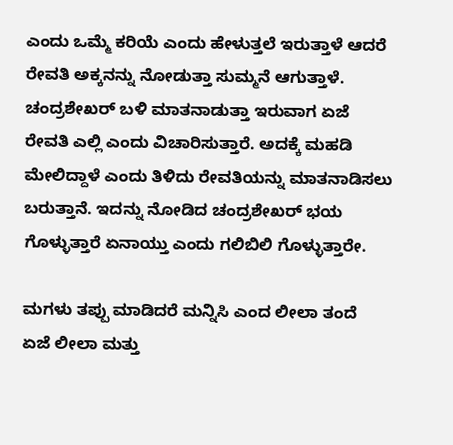ಎಂದು ಒಮ್ಮೆ ಕರಿಯೆ ಎಂದು ಹೇಳುತ್ತಲೆ ಇರುತ್ತಾಳೆ ಆದರೆ ರೇವತಿ ಅಕ್ಕನನ್ನು ನೋಡುತ್ತಾ ಸುಮ್ಮನೆ ಆಗುತ್ತಾಳೆ. ಚಂದ್ರಶೇಖರ್ ಬಳಿ ಮಾತನಾಡುತ್ತಾ ಇರುವಾಗ ಏಜೆ ರೇವತಿ ಎಲ್ಲಿ ಎಂದು ವಿಚಾರಿಸುತ್ತಾರೆ. ಅದಕ್ಕೆ ಮಹಡಿ ಮೇಲಿದ್ದಾಳೆ ಎಂದು ತಿಳಿದು ರೇವತಿಯನ್ನು ಮಾತನಾಡಿಸಲು ಬರುತ್ತಾನೆ. ಇದನ್ನು ನೋಡಿದ ಚಂದ್ರಶೇಖರ್ ಭಯ ಗೊಳ್ಳುತ್ತಾರೆ ಏನಾಯ್ತು ಎಂದು ಗಲಿಬಿಲಿ ಗೊಳ್ಳುತ್ತಾರೇ.

ಮಗಳು ತಪ್ಪು ಮಾಡಿದರೆ ಮನ್ನಿಸಿ ಎಂದ ಲೀಲಾ ತಂದೆ
ಏಜೆ ಲೀಲಾ ಮತ್ತು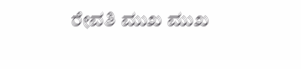ರೇವತಿ ಮುಖ ಮುಖ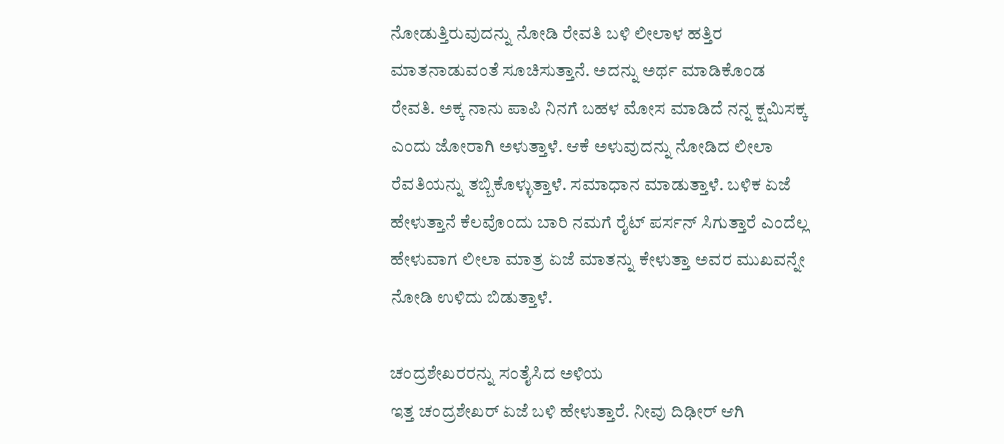ನೋಡುತ್ತಿರುವುದನ್ನು ನೋಡಿ ರೇವತಿ ಬಳಿ ಲೀಲಾಳ ಹತ್ತಿರ ಮಾತನಾಡುವಂತೆ ಸೂಚಿಸುತ್ತಾನೆ. ಅದನ್ನು ಅರ್ಥ ಮಾಡಿಕೊಂಡ ರೇವತಿ. ಅಕ್ಕ ನಾನು ಪಾಪಿ ನಿನಗೆ ಬಹಳ ಮೋಸ ಮಾಡಿದೆ ನನ್ನ ಕ್ಷಮಿಸಕ್ಕ ಎಂದು ಜೋರಾಗಿ ಅಳುತ್ತಾಳೆ. ಆಕೆ ಅಳುವುದನ್ನು ನೋಡಿದ ಲೀಲಾ ರೆವತಿಯನ್ನು ತಬ್ಬಿಕೊಳ್ಳುತ್ತಾಳೆ. ಸಮಾಧಾನ ಮಾಡುತ್ತಾಳೆ. ಬಳಿಕ ಏಜೆ ಹೇಳುತ್ತಾನೆ ಕೆಲವೊಂದು ಬಾರಿ ನಮಗೆ ರೈಟ್ ಪರ್ಸನ್ ಸಿಗುತ್ತಾರೆ ಎಂದೆಲ್ಲ ಹೇಳುವಾಗ ಲೀಲಾ ಮಾತ್ರ ಏಜೆ ಮಾತನ್ನು ಕೇಳುತ್ತಾ ಅವರ ಮುಖವನ್ನೇ ನೋಡಿ ಉಳಿದು ಬಿಡುತ್ತಾಳೆ.

ಚಂದ್ರಶೇಖರರನ್ನು ಸಂತೈಸಿದ ಅಳಿಯ
ಇತ್ತ ಚಂದ್ರಶೇಖರ್ ಏಜೆ ಬಳಿ ಹೇಳುತ್ತಾರೆ. ನೀವು ದಿಢೀರ್ ಆಗಿ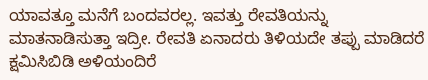ಯಾವತ್ತೂ ಮನೆಗೆ ಬಂದವರಲ್ಲ. ಇವತ್ತು ರೇವತಿಯನ್ನು ಮಾತನಾಡಿಸುತ್ತಾ ಇದ್ರೀ. ರೇವತಿ ಏನಾದರು ತಿಳಿಯದೇ ತಪ್ಪು ಮಾಡಿದರೆ ಕ್ಷಮಿಸಿಬಿಡಿ ಅಳಿಯಂದಿರೆ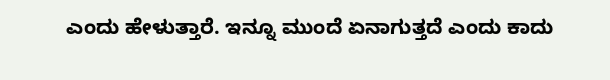ಎಂದು ಹೇಳುತ್ತಾರೆ. ಇನ್ನೂ ಮುಂದೆ ಏನಾಗುತ್ತದೆ ಎಂದು ಕಾದು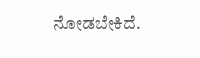ನೋಡಬೇಕಿದೆ.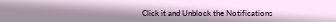Click it and Unblock the Notifications